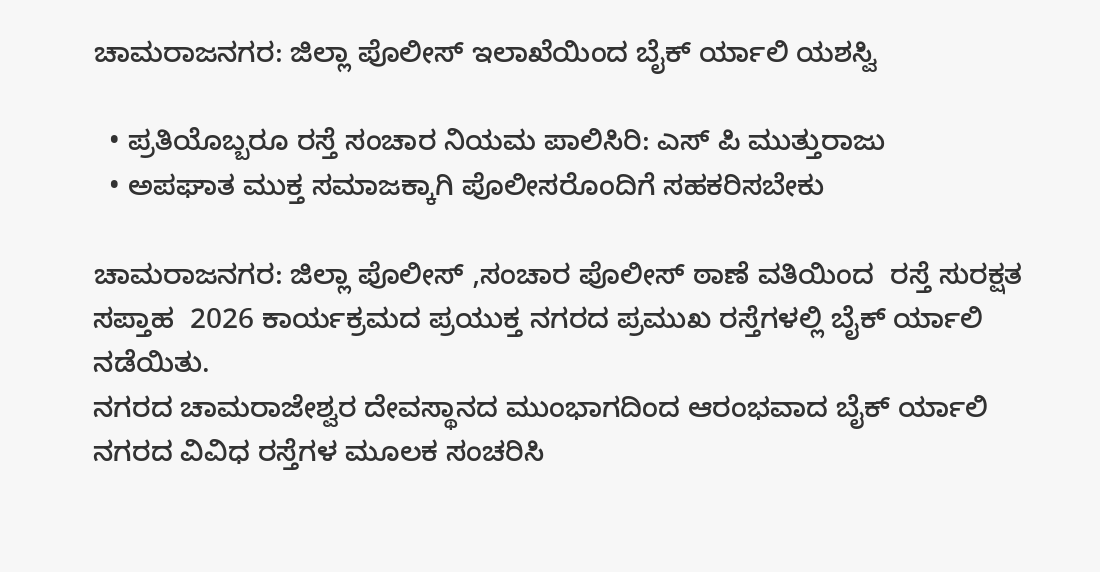ಚಾಮರಾಜನಗರ: ಜಿಲ್ಲಾ ಪೊಲೀಸ್ ಇಲಾಖೆಯಿಂದ ಬೈಕ್ ರ್ಯಾಲಿ ಯಶಸ್ವಿ

  • ಪ್ರತಿಯೊಬ್ಬರೂ ರಸ್ತೆ ಸಂಚಾರ ನಿಯಮ ಪಾಲಿಸಿರಿ: ಎಸ್ ಪಿ ಮುತ್ತುರಾಜು
  • ಅಪಘಾತ ಮುಕ್ತ ಸಮಾಜಕ್ಕಾಗಿ ಪೊಲೀಸರೊಂದಿಗೆ ಸಹಕರಿಸಬೇಕು

ಚಾಮರಾಜನಗರ: ಜಿಲ್ಲಾ ಪೊಲೀಸ್ ,ಸಂಚಾರ ಪೊಲೀಸ್ ಠಾಣೆ ವತಿಯಿಂದ  ರಸ್ತೆ ಸುರಕ್ಷತ  ಸಪ್ತಾಹ  2026 ಕಾರ್ಯಕ್ರಮದ ಪ್ರಯುಕ್ತ ನಗರದ ಪ್ರಮುಖ ರಸ್ತೆಗಳಲ್ಲಿ ಬೈಕ್ ರ್ಯಾಲಿ ನಡೆಯಿತು.
ನಗರದ ಚಾಮರಾಜೇಶ್ವರ ದೇವಸ್ಥಾನದ ಮುಂಭಾಗದಿಂದ ಆರಂಭವಾದ ಬೈಕ್ ರ್ಯಾಲಿ ನಗರದ ವಿವಿಧ ರಸ್ತೆಗಳ ಮೂಲಕ ಸಂಚರಿಸಿ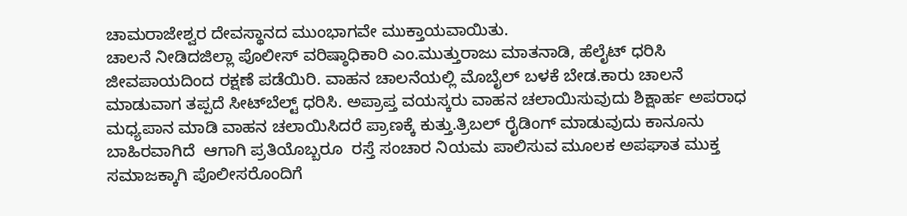ಚಾಮರಾಜೇಶ್ವರ ದೇವಸ್ಥಾನದ ಮುಂಭಾಗವೇ ಮುಕ್ತಾಯವಾಯಿತು.
ಚಾಲನೆ ನೀಡಿದಜಿಲ್ಲಾ ಪೊಲೀಸ್ ವರಿಷ್ಠಾಧಿಕಾರಿ ಎಂ.ಮುತ್ತುರಾಜು ಮಾತನಾಡಿ, ಹೆಲೈಟ್ ಧರಿಸಿ ಜೀವಪಾಯದಿಂದ ರಕ್ಷಣೆ ಪಡೆಯಿರಿ. ವಾಹನ ಚಾಲನೆಯಲ್ಲಿ ಮೊಬೈಲ್ ಬಳಕೆ ಬೇಡ.ಕಾರು ಚಾಲನೆ ಮಾಡುವಾಗ ತಪ್ಪದೆ ಸೀಟ್‌ಬೆಲ್ಟ್ ಧರಿಸಿ. ಅಪ್ರಾಪ್ತ ವಯಸ್ಕರು ವಾಹನ ಚಲಾಯಿಸುವುದು ಶಿಕ್ಷಾರ್ಹ ಅಪರಾಧ ಮಧ್ಯಪಾನ ಮಾಡಿ ವಾಹನ ಚಲಾಯಿಸಿದರೆ ಪ್ರಾಣಕ್ಕೆ ಕುತ್ತು.ತ್ರಿಬಲ್ ರೈಡಿಂಗ್ ಮಾಡುವುದು ಕಾನೂನು ಬಾಹಿರವಾಗಿದೆ  ಆಗಾಗಿ ಪ್ರತಿಯೊಬ್ಬರೂ  ರಸ್ತೆ ಸಂಚಾರ ನಿಯಮ ಪಾಲಿಸುವ ಮೂಲಕ ಅಪಘಾತ ಮುಕ್ತ ಸಮಾಜಕ್ಕಾಗಿ ಪೊಲೀಸರೊಂದಿಗೆ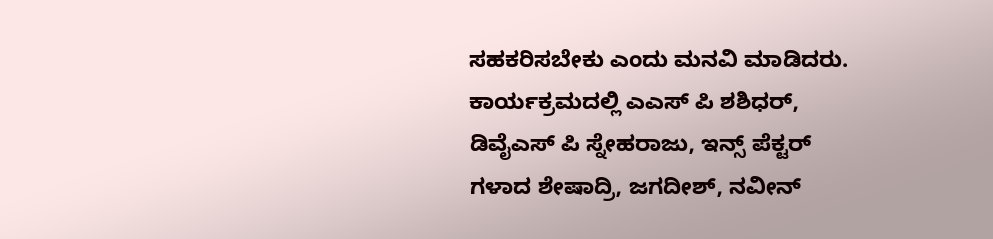ಸಹಕರಿಸಬೇಕು ಎಂದು‌ ಮನವಿ ಮಾಡಿದರು.
ಕಾರ್ಯಕ್ರಮದಲ್ಲಿ ಎಎಸ್ ಪಿ ಶಶಿಧರ್, ಡಿವೈಎಸ್ ಪಿ ಸ್ನೇಹರಾಜು, ಇನ್ಸ್ ಪೆಕ್ಟರ್ ಗಳಾದ ಶೇಷಾದ್ರಿ, ಜಗದೀಶ್, ನವೀನ್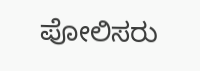ಪೋಲಿಸರು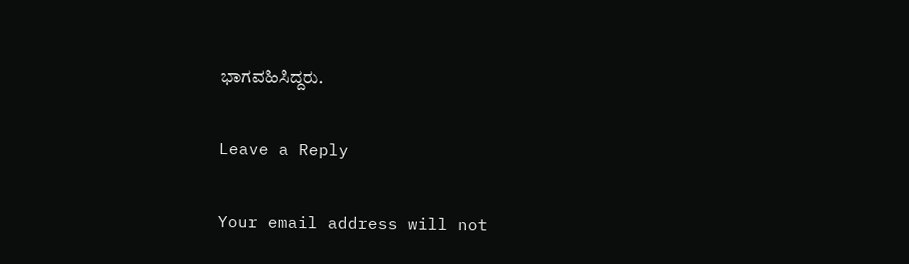ಭಾಗವಹಿಸಿದ್ದರು.

Leave a Reply

Your email address will not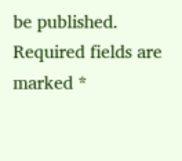be published. Required fields are marked *